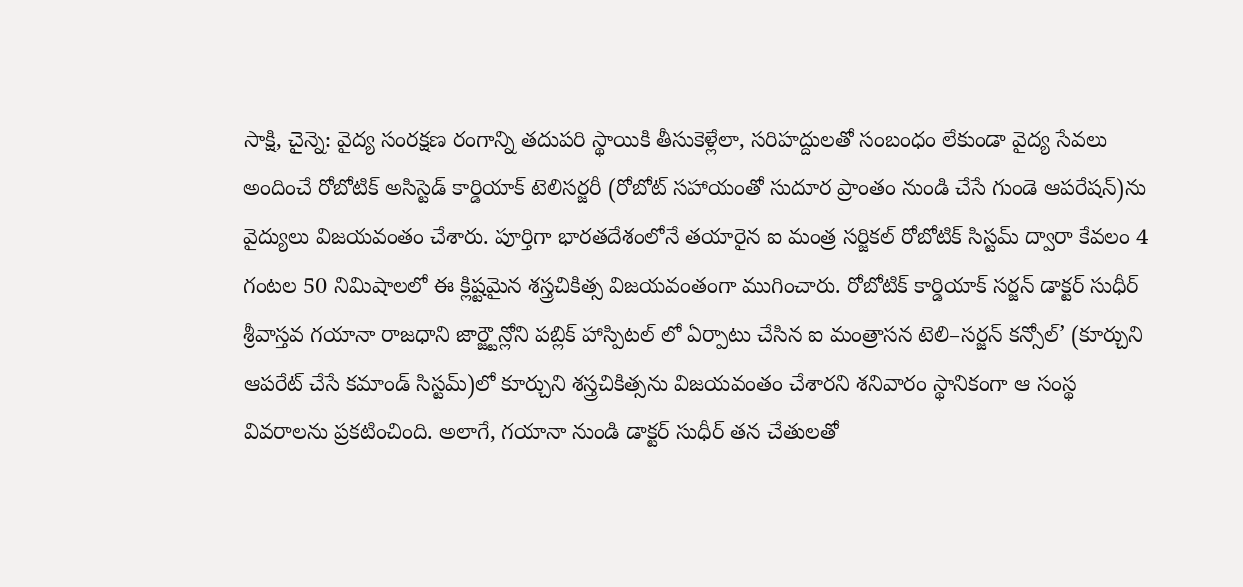సాక్షి, చైన్నె: వైద్య సంరక్షణ రంగాన్ని తదుపరి స్థాయికి తీసుకెళ్లేలా, సరిహద్దులతో సంబంధం లేకుండా వైద్య సేవలు అందించే రోబోటిక్ అసిస్టెడ్ కార్డియాక్ టెలిసర్జరీ (రోబోట్ సహాయంతో సుదూర ప్రాంతం నుండి చేసే గుండె ఆపరేషన్)ను వైద్యులు విజయవంతం చేశారు. పూర్తిగా భారతదేశంలోనే తయారైన ఐ మంత్ర సర్జికల్ రోబోటిక్ సిస్టమ్ ద్వారా కేవలం 4 గంటల 50 నిమిషాలలో ఈ క్లిష్టమైన శస్త్రచికిత్స విజయవంతంగా ముగించారు. రోబోటిక్ కార్డియాక్ సర్జన్ డాక్టర్ సుధీర్ శ్రీవాస్తవ గయానా రాజధాని జార్జ్టౌన్లోని పబ్లిక్ హాస్పిటల్ లో ఏర్పాటు చేసిన ఐ మంత్రాసన టెలి–సర్జన్ కన్సోల్’ (కూర్చుని ఆపరేట్ చేసే కమాండ్ సిస్టమ్)లో కూర్చుని శస్త్రచికిత్సను విజయవంతం చేశారని శనివారం స్థానికంగా ఆ సంస్థ వివరాలను ప్రకటించింది. అలాగే, గయానా నుండి డాక్టర్ సుధీర్ తన చేతులతో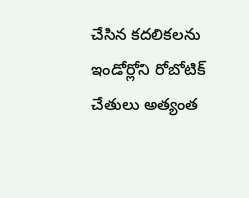చేసిన కదలికలను ఇండోర్లోని రోబోటిక్ చేతులు అత్యంత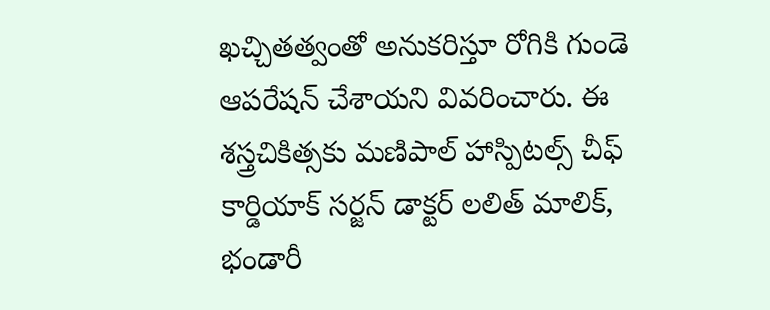ఖచ్చితత్వంతో అనుకరిస్తూ రోగికి గుండె ఆపరేషన్ చేశాయని వివరించారు. ఈ శస్త్రచికిత్సకు మణిపాల్ హాస్పిటల్స్ చీఫ్ కార్డియాక్ సర్జన్ డాక్టర్ లలిత్ మాలిక్, భండారీ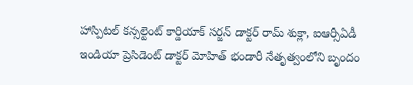హాస్పిటల్ కన్సల్టెంట్ కార్డియాక్ సర్జన్ డాక్టర్ రామ్ శుక్లా, ఐఆర్సీఏడీ ఇండియా ప్రెసిడెంట్ డాక్టర్ మోహిత్ భండారీ నేతృత్వంలోని బృందం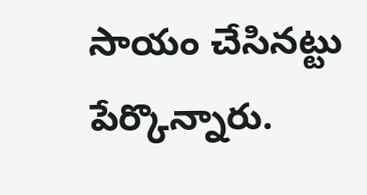సాయం చేసినట్టు పేర్కొన్నారు.